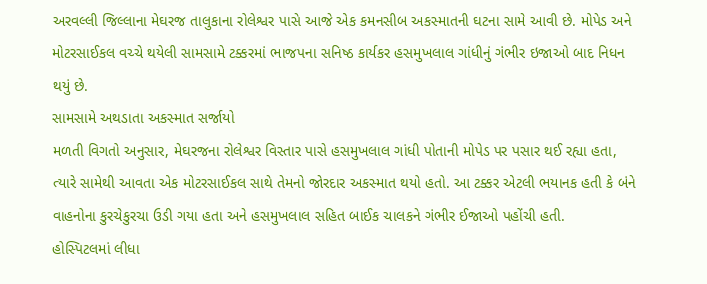અરવલ્લી જિલ્લાના મેઘરજ તાલુકાના રોલેશ્વર પાસે આજે એક કમનસીબ અકસ્માતની ઘટના સામે આવી છે. મોપેડ અને મોટરસાઈકલ વચ્ચે થયેલી સામસામે ટક્કરમાં ભાજપના સનિષ્ઠ કાર્યકર હસમુખલાલ ગાંધીનું ગંભીર ઇજાઓ બાદ નિધન થયું છે.
સામસામે અથડાતા અકસ્માત સર્જાયો
મળતી વિગતો અનુસાર, મેઘરજના રોલેશ્વર વિસ્તાર પાસે હસમુખલાલ ગાંધી પોતાની મોપેડ પર પસાર થઈ રહ્યા હતા, ત્યારે સામેથી આવતા એક મોટરસાઈકલ સાથે તેમનો જોરદાર અકસ્માત થયો હતો. આ ટક્કર એટલી ભયાનક હતી કે બંને વાહનોના કુરચેકુરચા ઉડી ગયા હતા અને હસમુખલાલ સહિત બાઈક ચાલકને ગંભીર ઈજાઓ પહોંચી હતી.
હોસ્પિટલમાં લીધા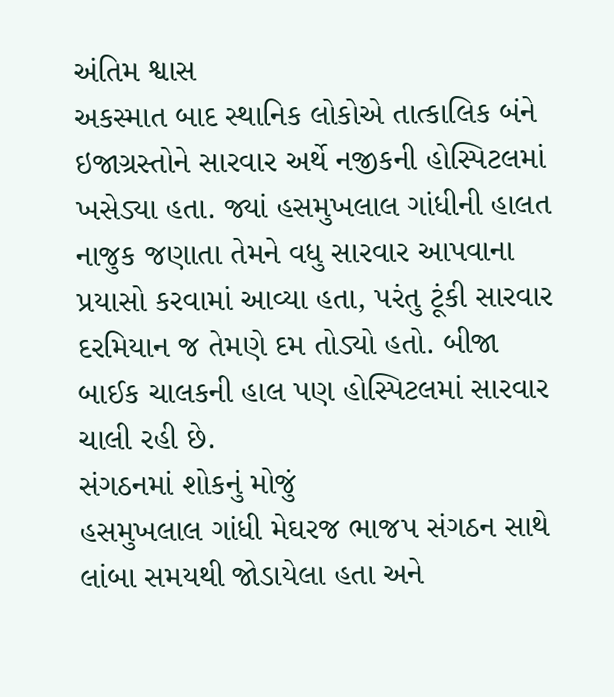અંતિમ શ્વાસ
અકસ્માત બાદ સ્થાનિક લોકોએ તાત્કાલિક બંને ઇજાગ્રસ્તોને સારવાર અર્થે નજીકની હોસ્પિટલમાં ખસેડ્યા હતા. જ્યાં હસમુખલાલ ગાંધીની હાલત નાજુક જણાતા તેમને વધુ સારવાર આપવાના પ્રયાસો કરવામાં આવ્યા હતા, પરંતુ ટૂંકી સારવાર દરમિયાન જ તેમણે દમ તોડ્યો હતો. બીજા બાઈક ચાલકની હાલ પણ હોસ્પિટલમાં સારવાર ચાલી રહી છે.
સંગઠનમાં શોકનું મોજું
હસમુખલાલ ગાંધી મેઘરજ ભાજપ સંગઠન સાથે લાંબા સમયથી જોડાયેલા હતા અને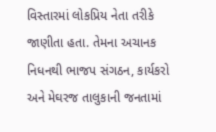વિસ્તારમાં લોકપ્રિય નેતા તરીકે જાણીતા હતા. તેમના અચાનક નિધનથી ભાજપ સંગઠન, કાર્યકરો અને મેઘરજ તાલુકાની જનતામાં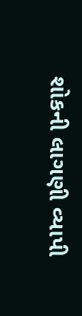શોકની લાગણી વ્યાપી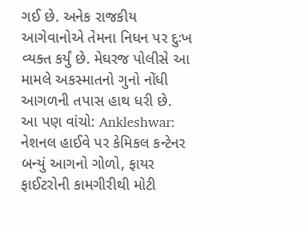ગઈ છે. અનેક રાજકીય આગેવાનોએ તેમના નિધન પર દુઃખ વ્યક્ત કર્યું છે. મેઘરજ પોલીસે આ મામલે અકસ્માતનો ગુનો નોંધી આગળની તપાસ હાથ ધરી છે.
આ પણ વાંચો: Ankleshwar: નેશનલ હાઈવે પર કેમિકલ કન્ટેનર બન્યું આગનો ગોળો, ફાયર ફાઈટરોની કામગીરીથી મોટી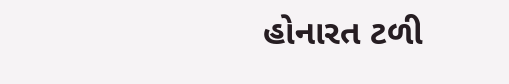હોનારત ટળી